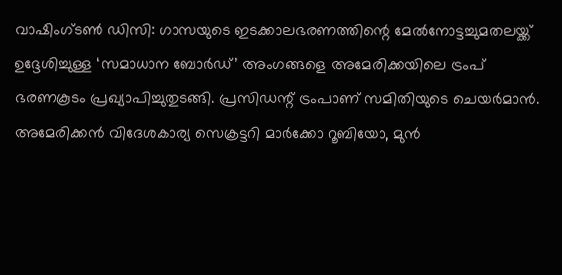വാഷിംഗ്ടൺ ഡിസി: ഗാസയുടെ ഇടക്കാലഭരണത്തിന്റെ മേൽനോട്ടച്ചുമതലയ്ക്ക് ഉദ്ദേശിച്ചുള്ള ‘സമാധാന ബോർഡ്’ അംഗങ്ങളെ അമേരിക്കയിലെ ട്രംപ് ഭരണകൂടം പ്രഖ്യാപിച്ചുതുടങ്ങി. പ്രസിഡന്റ് ട്രംപാണ് സമിതിയുടെ ചെയർമാൻ.
അമേരിക്കൻ വിദേശകാര്യ സെക്രട്ടറി മാർക്കോ റൂബിയോ, മുൻ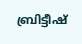ബ്രിട്ടീഷ്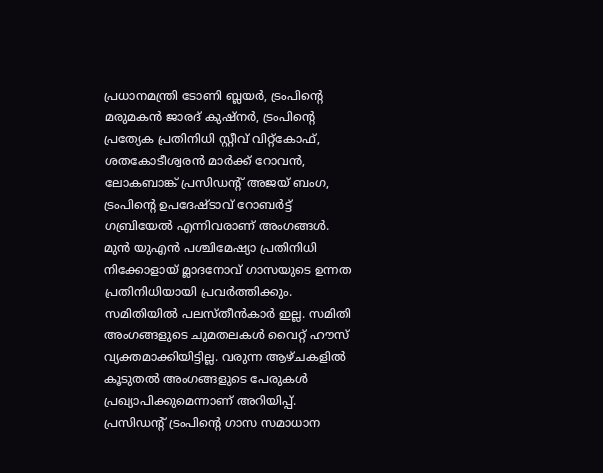പ്രധാനമന്ത്രി ടോണി ബ്ലയർ, ട്രംപിന്റെ മരുമകൻ ജാരദ് കുഷ്നർ, ട്രംപിന്റെ പ്രത്യേക പ്രതിനിധി സ്റ്റീവ് വിറ്റ്കോഫ്, ശതകോടീശ്വരൻ മാർക്ക് റോവൻ, ലോകബാങ്ക് പ്രസിഡന്റ് അജയ് ബംഗ, ട്രംപിന്റെ ഉപദേഷ്ടാവ് റോബർട്ട് ഗബ്രിയേൽ എന്നിവരാണ് അംഗങ്ങൾ. മുൻ യുഎൻ പശ്ചിമേഷ്യാ പ്രതിനിധി നിക്കോളായ് മ്ലാദനോവ് ഗാസയുടെ ഉന്നത പ്രതിനിധിയായി പ്രവർത്തിക്കും. സമിതിയിൽ പലസ്തീൻകാർ ഇല്ല. സമിതി അംഗങ്ങളുടെ ചുമതലകൾ വൈറ്റ് ഹൗസ് വ്യക്തമാക്കിയിട്ടില്ല. വരുന്ന ആഴ്ചകളിൽ കൂടുതൽ അംഗങ്ങളുടെ പേരുകൾ പ്രഖ്യാപിക്കുമെന്നാണ് അറിയിപ്പ്.
പ്രസിഡന്റ് ട്രംപിന്റെ ഗാസ സമാധാന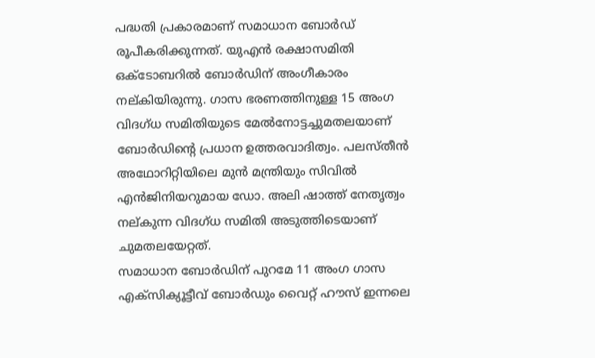പദ്ധതി പ്രകാരമാണ് സമാധാന ബോർഡ് രൂപീകരിക്കുന്നത്. യുഎൻ രക്ഷാസമിതി ഒക്ടോബറിൽ ബോർഡിന് അംഗീകാരം നല്കിയിരുന്നു. ഗാസ ഭരണത്തിനുള്ള 15 അംഗ വിദഗ്ധ സമിതിയുടെ മേൽനോട്ടച്ചുമതലയാണ് ബോർഡിന്റെ പ്രധാന ഉത്തരവാദിത്വം. പലസ്തീൻ അഥോറിറ്റിയിലെ മുൻ മന്ത്രിയും സിവിൽ എൻജിനിയറുമായ ഡോ. അലി ഷാത്ത് നേതൃത്വം നല്കുന്ന വിദഗ്ധ സമിതി അടുത്തിടെയാണ് ചുമതലയേറ്റത്.
സമാധാന ബോർഡിന് പുറമേ 11 അംഗ ഗാസ എക്സിക്യൂട്ടീവ് ബോർഡും വൈറ്റ് ഹൗസ് ഇന്നലെ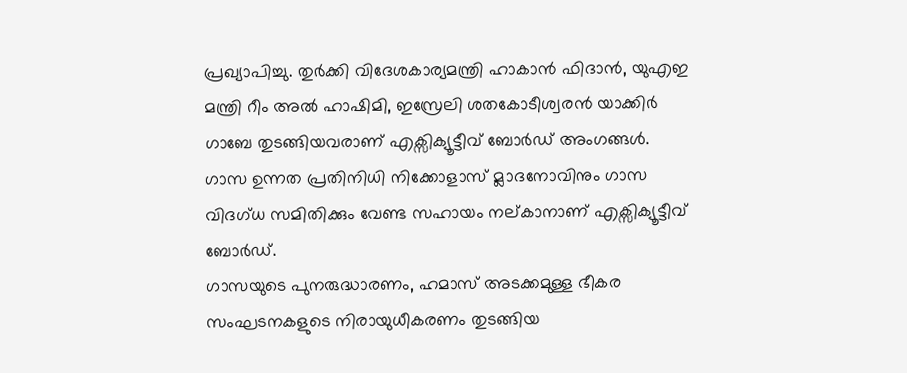പ്രഖ്യാപിച്ചു. തുർക്കി വിദേശകാര്യമന്ത്രി ഹാകാൻ ഫിദാൻ, യുഎഇ മന്ത്രി റീം അൽ ഹാഷിമി, ഇസ്രേലി ശതകോടീശ്വരൻ യാക്കിർ ഗാബേ തുടങ്ങിയവരാണ് എക്സിക്യൂട്ടീവ് ബോർഡ് അംഗങ്ങൾ. ഗാസ ഉന്നത പ്രതിനിധി നിക്കോളാസ് മ്ലാദനോവിനും ഗാസ വിദഗ്ധ സമിതിക്കും വേണ്ട സഹായം നല്കാനാണ് എക്സിക്യൂട്ടീവ് ബോർഡ്.
ഗാസയുടെ പുനരുദ്ധാരണം, ഹമാസ് അടക്കമുള്ള ഭീകര സംഘടനകളുടെ നിരായുധീകരണം തുടങ്ങിയ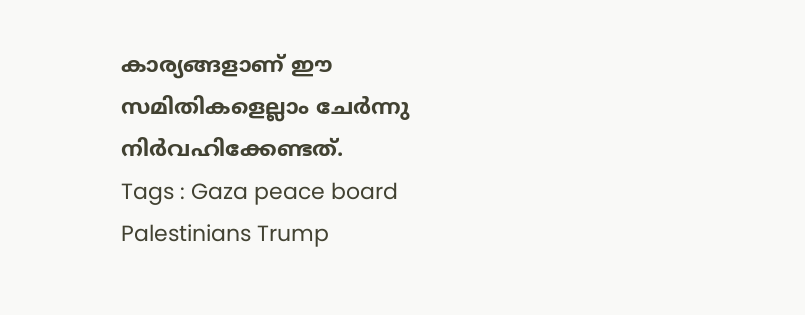കാര്യങ്ങളാണ് ഈ സമിതികളെല്ലാം ചേർന്നു നിർവഹിക്കേണ്ടത്.
Tags : Gaza peace board Palestinians Trump